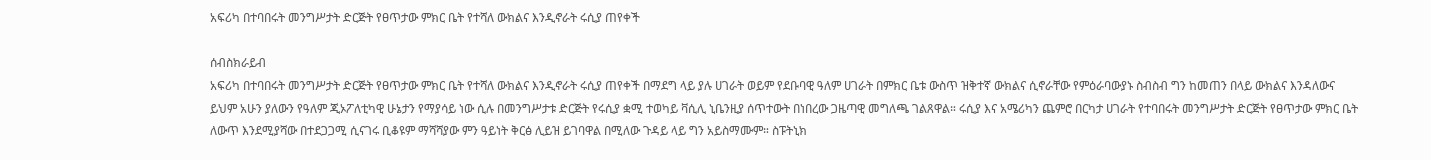አፍሪካ በተባበሩት መንግሥታት ድርጅት የፀጥታው ምክር ቤት የተሻለ ውክልና እንዲኖራት ሩሲያ ጠየቀች

ሰብስክራይብ
አፍሪካ በተባበሩት መንግሥታት ድርጅት የፀጥታው ምክር ቤት የተሻለ ውክልና እንዲኖራት ሩሲያ ጠየቀች በማደግ ላይ ያሉ ሀገራት ወይም የደቡባዊ ዓለም ሀገራት በምክር ቤቱ ውስጥ ዝቅተኛ ውክልና ሲኖራቸው የምዕራባውያኑ ስብስብ ግን ከመጠን በላይ ውክልና እንዳለውና ይህም አሁን ያለውን የዓለም ጂኦፖለቲካዊ ሁኔታን የማያሳይ ነው ሲሉ በመንግሥታቱ ድርጅት የሩሲያ ቋሚ ተወካይ ቫሲሊ ኒቤንዚያ ሰጥተውት በነበረው ጋዜጣዊ መግለጫ ገልጸዋል። ሩሲያ እና አሜሪካን ጨምሮ በርካታ ሀገራት የተባበሩት መንግሥታት ድርጅት የፀጥታው ምክር ቤት ለውጥ እንደሚያሻው በተደጋጋሚ ሲናገሩ ቢቆዩም ማሻሻያው ምን ዓይነት ቅርፅ ሊይዝ ይገባዋል በሚለው ጉዳይ ላይ ግን አይስማሙም። ስፑትኒክ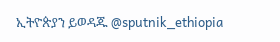ኢትዮጵያን ይወዳጁ @sputnik_ethiopia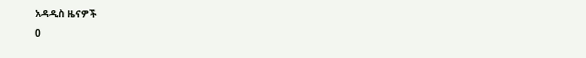አዳዲስ ዜናዎች
0